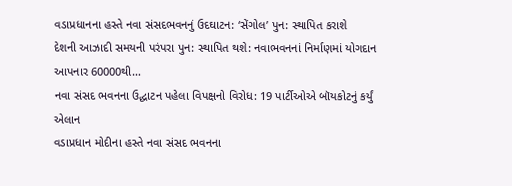વડાપ્રધાનના હસ્તે નવા સંસદભવનનું ઉદઘાટન: ‘સેંગોલ’ પુન: સ્થાપિત કરાશે
દેશની આઝાદી સમયની પરંપરા પુન: સ્થાપિત થશે: નવાભવનનાં નિર્માણમાં યોગદાન આપનાર 60000થી…
નવા સંસદ ભવનના ઉદ્ઘાટન પહેલા વિપક્ષનો વિરોધ: 19 પાર્ટીઓએ બૉયકોટનું કર્યું એલાન
વડાપ્રધાન મોદીના હસ્તે નવા સંસદ ભવનના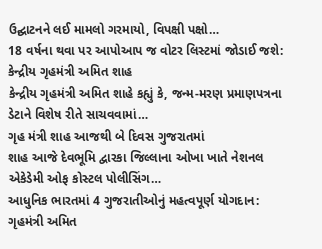ઉદ્ઘાટનને લઈ મામલો ગરમાયો, વિપક્ષી પક્ષો…
18 વર્ષના થવા પર આપોઆપ જ વોટર લિસ્ટમાં જોડાઈ જશે: કેન્દ્રીય ગૃહમંત્રી અમિત શાહ
કેન્દ્રીય ગૃહમંત્રી અમિત શાહે કહ્યું કે, જન્મ-મરણ પ્રમાણપત્રના ડેટાને વિશેષ રીતે સાચવવામાં…
ગૃહ મંત્રી શાહ આજથી બે દિવસ ગુજરાતમાં
શાહ આજે દેવભૂમિ દ્વારકા જિલ્લાના ઓખા ખાતે નેશનલ એકેડેમી ઓફ કોસ્ટલ પોલીસિંગ…
આધુનિક ભારતમાં 4 ગુજરાતીઓનું મહત્વપૂર્ણ યોગદાન: ગૃહમંત્રી અમિત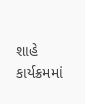શાહે કાર્યક્રમમાં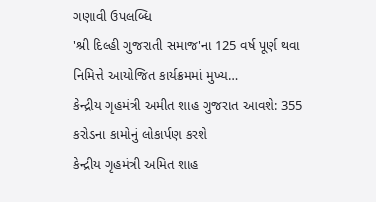ગણાવી ઉપલબ્ધિ
'શ્રી દિલ્હી ગુજરાતી સમાજ'ના 125 વર્ષ પૂર્ણ થવા નિમિત્તે આયોજિત કાર્યક્રમમાં મુખ્ય…
કેન્દ્રીય ગૃહમંત્રી અમીત શાહ ગુજરાત આવશે: 355 કરોડના કામોનું લોકાર્પણ કરશે
કેન્દ્રીય ગૃહમંત્રી અમિત શાહ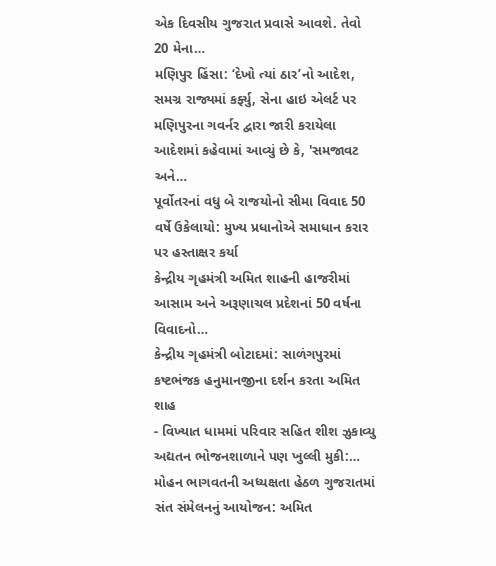એક દિવસીય ગુજરાત પ્રવાસે આવશે. તેવો 20 મેના…
મણિપુર હિંસા: ‘દેખો ત્યાં ઠાર’નો આદેશ, સમગ્ર રાજ્યમાં કર્ફ્યુ, સેના હાઇ એલર્ટ પર
મણિપુરના ગવર્નર દ્વારા જારી કરાયેલા આદેશમાં કહેવામાં આવ્યું છે કે, 'સમજાવટ અને…
પૂર્વોતરનાં વધુ બે રાજયોનો સીમા વિવાદ 50 વર્ષે ઉકેલાયો: મુખ્ય પ્રધાનોએ સમાધાન કરાર પર હસ્તાક્ષર કર્યા
કેન્દ્રીય ગૃહમંત્રી અમિત શાહની હાજરીમાં આસામ અને અરૂણાચલ પ્રદેશનાં 50 વર્ષના વિવાદનો…
કેન્દ્રીય ગૃહમંત્રી બોટાદમાં: સાળંગપુરમાં કષ્ટભંજક હનુમાનજીના દર્શન કરતા અમિત શાહ
- વિખ્યાત ધામમાં પરિવાર સહિત શીશ ઝુકાવ્યુ અદ્યતન ભોજનશાળાને પણ ખુલ્લી મુકી:…
મોહન ભાગવતની અધ્યક્ષતા હેઠળ ગુજરાતમાં સંત સંમેલનનું આયોજન: અમિત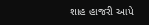શાહ હાજરી આપે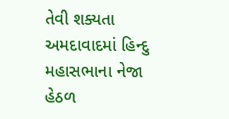તેવી શક્યતા
અમદાવાદમાં હિન્દુ મહાસભાના નેજા હેઠળ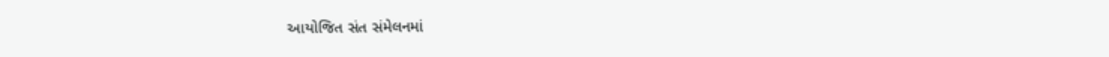આયોજિત સંત સંમેલનમાં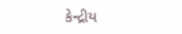કેન્દ્રીય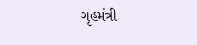ગૃહમંત્રી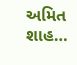અમિત શાહ…